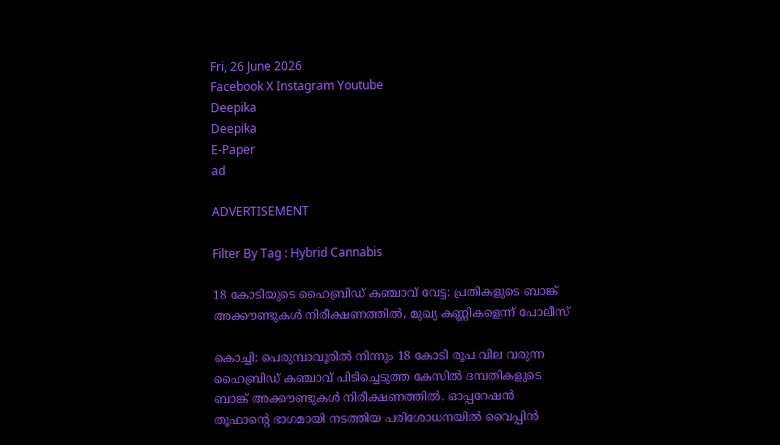Fri, 26 June 2026
Facebook X Instagram Youtube
Deepika
Deepika
E-Paper
ad

ADVERTISEMENT

Filter By Tag : Hybrid Cannabis

18 കോടിയുടെ ഹൈബ്രിഡ് കഞ്ചാവ് വേട്ട: പ്രതികളുടെ ബാങ്ക് അക്കൗണ്ടുകൾ നിരീക്ഷണത്തിൽ, മുഖ്യ കണ്ണികളെന്ന് പോലീസ്

കൊച്ചി: പെരുമ്പാവൂരില്‍ നിന്നും 18 കോടി രൂപ വില വരുന്ന ഹൈബ്രിഡ് കഞ്ചാവ് പിടിച്ചെടുത്ത കേസില്‍ ദമ്പതികളുടെ ബാങ്ക് അക്കൗണ്ടുകൾ നിരീക്ഷണത്തിൽ. ഓപ്പറേഷന്‍ തൂഫാന്‍റെ ഭാഗമായി നടത്തിയ പരിശോധനയില്‍ വൈപ്പിന്‍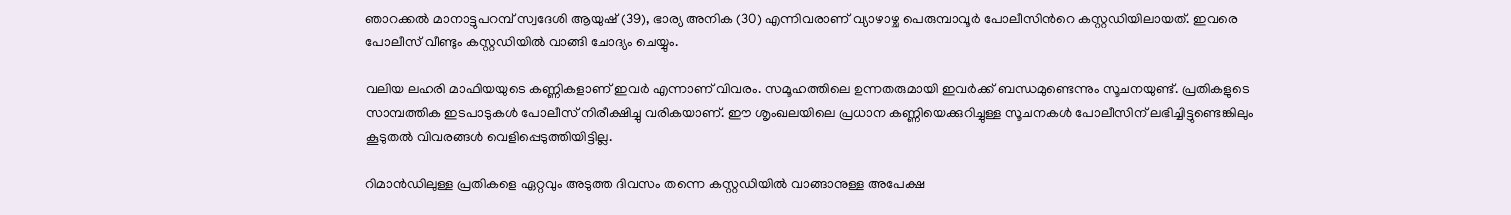ഞാറക്കല്‍ മാനാട്ടുപറമ്പ് സ്വദേശി ആയുഷ് (39), ഭാര്യ അനിക (30) എന്നിവരാണ് വ്യാഴാഴ്ച പെരുമ്പാവൂര്‍ പോലീസിന്‍റെ കസ്റ്റഡിയിലായത്. ഇവരെ പോലീസ് വീണ്ടും കസ്റ്റഡിയിൽ വാങ്ങി ചോദ്യം ചെയ്യും.

വലിയ ലഹരി മാഫിയയുടെ കണ്ണികളാണ് ഇവർ എന്നാണ് വിവരം. സമൂഹത്തിലെ ഉന്നതരുമായി ഇവർക്ക് ബന്ധമുണ്ടെന്നും സൂചനയുണ്ട്. പ്രതികളുടെ സാമ്പത്തിക ഇടപാടുകൾ പോലീസ് നിരീക്ഷിച്ചു വരികയാണ്. ഈ ശൃംഖലയിലെ പ്രധാന കണ്ണിയെക്കുറിച്ചുള്ള സൂചനകൾ പോലീസിന് ലഭിച്ചിട്ടുണ്ടെങ്കിലും കൂടുതൽ വിവരങ്ങൾ വെളിപ്പെടുത്തിയിട്ടില്ല.

റിമാൻഡിലുള്ള പ്രതികളെ ഏറ്റവും അടുത്ത ദിവസം തന്നെ കസ്റ്റഡിയിൽ വാങ്ങാനുള്ള അപേക്ഷ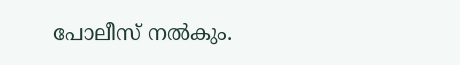പോലീസ് നൽകും.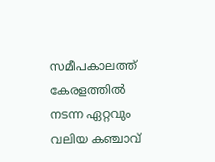സമീപകാലത്ത് കേരളത്തിൽ നടന്ന ഏറ്റവും വലിയ കഞ്ചാവ്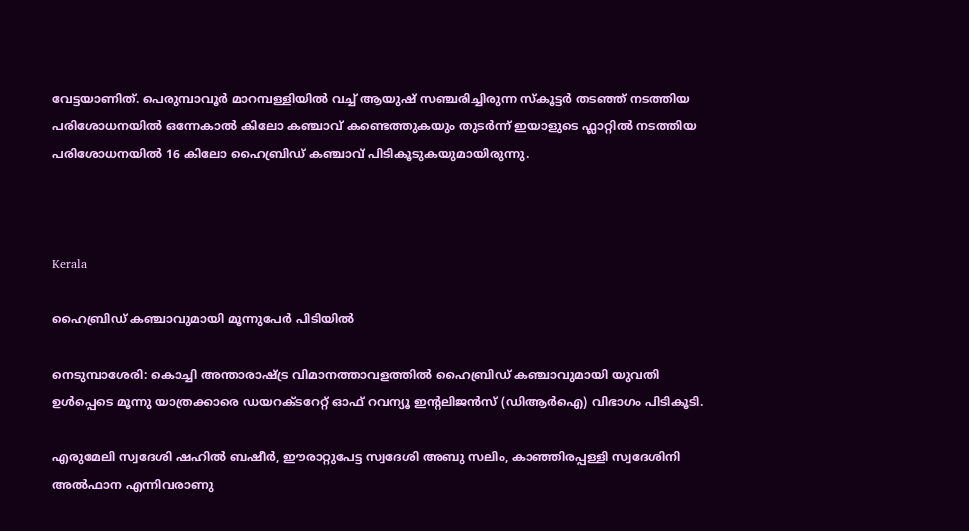വേട്ടയാണിത്. പെരുമ്പാവൂര്‍ മാറമ്പള്ളിയില്‍ വച്ച് ആയുഷ് സഞ്ചരിച്ചിരുന്ന സ്‌കൂട്ടര്‍ തടഞ്ഞ് നടത്തിയ പരിശോധനയില്‍ ഒന്നേകാല്‍ കിലോ കഞ്ചാവ് കണ്ടെത്തുകയും തുടര്‍ന്ന് ഇയാളുടെ ഫ്ലാറ്റില്‍ നടത്തിയ പരിശോധനയില്‍ 16 കിലോ ഹൈബ്രിഡ് കഞ്ചാവ് പിടികൂടുകയുമായിരുന്നു.



Kerala

ഹൈബ്രിഡ് കഞ്ചാവുമായി മൂന്നുപേർ പിടിയിൽ

നെടുമ്പാശേരി: കൊച്ചി അന്താരാഷ്‌ട്ര വിമാനത്താവളത്തിൽ ഹൈബ്രിഡ് കഞ്ചാവുമായി യുവതി ഉൾപ്പെടെ മൂന്നു യാത്രക്കാരെ ഡയറക്ടറേറ്റ് ഓഫ് റവന്യൂ ഇന്‍റലിജൻസ് (ഡിആർഐ) വിഭാഗം പിടികൂടി.

എരുമേലി സ്വദേശി ഷഹിൽ ബഷീർ, ഈരാറ്റുപേട്ട സ്വദേശി അബു സലിം, കാഞ്ഞിരപ്പള്ളി സ്വദേശിനി അൽഫാന എന്നിവരാണു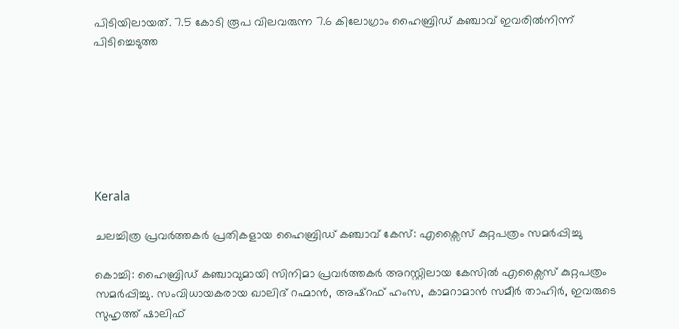പിടിയിലായത്. 7.5 കോടി രൂപ വിലവരുന്ന 7.6 കിലോഗ്രാം ഹൈബ്രിഡ് കഞ്ചാവ് ഇവരിൽനിന്ന് പിടിച്ചെടുത്ത







Kerala

ചലച്ചിത്ര പ്രവർത്തകർ പ്രതികളായ ഹൈബ്രി‍ഡ് കഞ്ചാവ് കേസ്: എക്സൈസ് കുറ്റപത്രം സമർപ്പിച്ചു

കൊച്ചി: ഹൈബ്രിഡ് കഞ്ചാവുമായി സിനിമാ പ്രവർത്തകർ അറസ്റ്റിലായ കേസിൽ എക്സൈസ് കുറ്റപത്രം സമർപ്പിച്ചു. സംവിധായകരായ ഖാലിദ് റഹ്മാൻ, അഷ്റഫ് ഹംസ, കാമറാമാൻ സമീർ താഹിർ, ഇവരുടെ സുഹൃത്ത് ഷാലിഫ്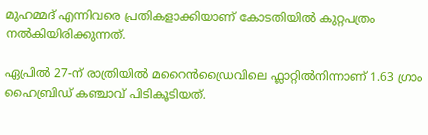മുഹമ്മദ് എന്നിവരെ പ്രതികളാക്കിയാണ് കോടതിയിൽ കുറ്റപത്രം നൽകിയിരിക്കുന്നത്.

ഏപ്രിൽ 27-ന് രാത്രിയിൽ മറൈൻഡ്രൈവിലെ ഫ്ലാറ്റിൽനിന്നാണ് 1.63 ഗ്രാം ഹൈബ്രിഡ് കഞ്ചാവ് പിടികൂടിയത്.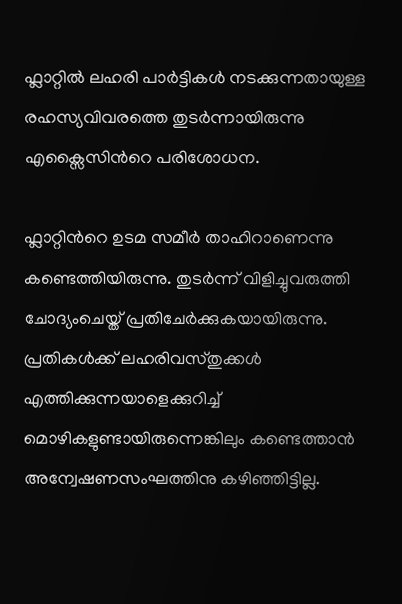ഫ്ലാറ്റിൽ ലഹരി പാർട്ടികൾ നടക്കുന്നതായുള്ള രഹസ്യവിവരത്തെ തുടർന്നായിരുന്നു എക്സൈസിന്‍റെ പരിശോധന.

ഫ്ലാറ്റിന്‍റെ ഉടമ സമീർ താഹിറാണെന്നു കണ്ടെത്തിയിരുന്നു. തുടർന്ന് വിളിച്ചുവരുത്തി ചോദ്യംചെയ്ത്‌ പ്രതിചേർക്കുകയായിരുന്നു. പ്രതികൾക്ക് ലഹരിവസ്തുക്കൾ എത്തിക്കുന്നയാളെക്കുറിച്ച് മൊഴികളുണ്ടായിരുന്നെങ്കിലും കണ്ടെത്താൻ അന്വേഷണസംഘത്തിനു കഴിഞ്ഞിട്ടില്ല.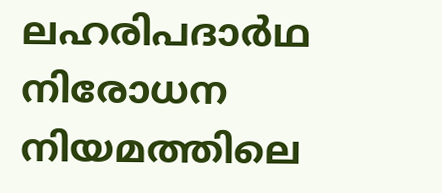ലഹരിപദാർഥ നിരോധന നിയമത്തിലെ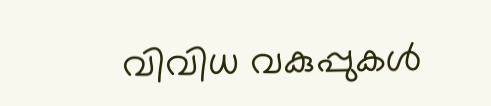വിവിധ വകുപ്പുകൾ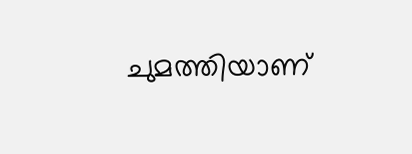ചുമത്തിയാണ്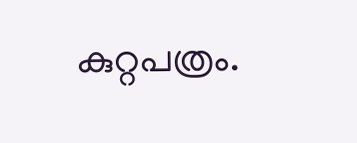കുറ്റപത്രം.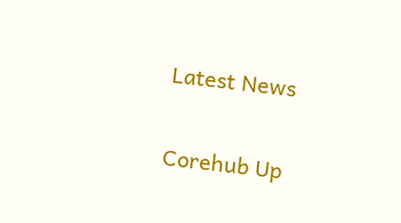Latest News

Corehub Up